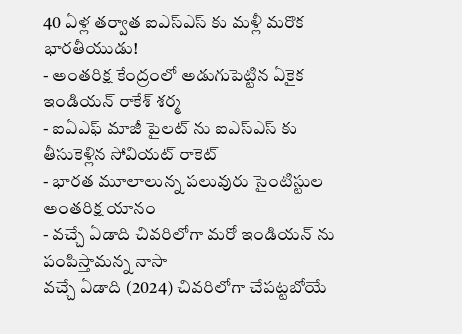40 ఏళ్ల తర్వాత ఐఎస్ఎస్ కు మళ్లీ మరొక భారతీయుడు!
- అంతరిక్ష కేంద్రంలో అడుగుపెట్టిన ఏకైక ఇండియన్ రాకేశ్ శర్మ
- ఐఏఎఫ్ మాజీ పైలట్ ను ఐఎస్ఎస్ కు తీసుకెళ్లిన సోవియట్ రాకెట్
- భారత మూలాలున్న పలువురు సైంటిస్టుల అంతరిక్ష యానం
- వచ్చే ఏడాది చివరిలోగా మరో ఇండియన్ ను పంపిస్తామన్న నాసా
వచ్చే ఏడాది (2024) చివరిలోగా చేపట్టబోయే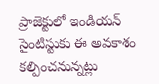ప్రాజెక్టులో ఇండియన్ సైంటిస్టుకు ఈ అవకాశం కల్పించనున్నట్లు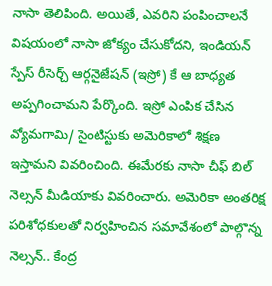నాసా తెలిపింది. అయితే, ఎవరిని పంపించాలనే విషయంలో నాసా జోక్యం చేసుకోదని, ఇండియన్ స్పేస్ రీసెర్చ్ ఆర్గనైజేషన్ (ఇస్రో) కే ఆ బాధ్యత అప్పగించామని పేర్కొంది. ఇస్రో ఎంపిక చేసిన వ్యోమగామి/ సైంటిస్టుకు అమెరికాలో శిక్షణ ఇస్తామని వివరించింది. ఈమేరకు నాసా చీఫ్ బిల్ నెల్సన్ మీడియాకు వివరించారు. అమెరికా అంతరిక్ష పరిశోధకులతో నిర్వహించిన సమావేశంలో పాల్గొన్న నెల్సన్.. కేంద్ర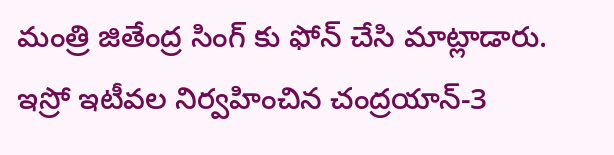మంత్రి జితేంద్ర సింగ్ కు ఫోన్ చేసి మాట్లాడారు. ఇస్రో ఇటీవల నిర్వహించిన చంద్రయాన్-3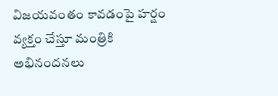విజయవంతం కావడంపై హర్షం వ్యక్తం చేస్తూ మంత్రికి అభినందనలు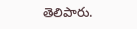తెలిపారు.